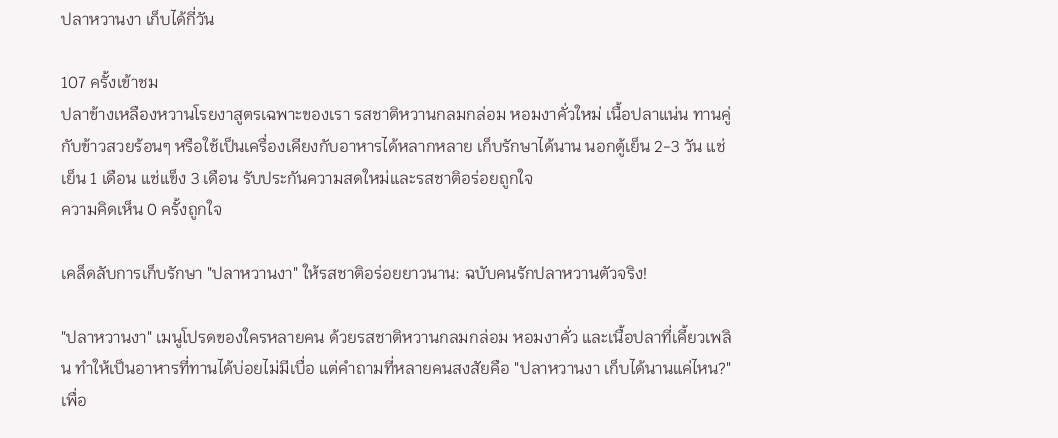ปลาหวานงา เก็บได้กี่วัน

107 ครั้งเข้าชม
ปลาข้างเหลืองหวานโรยงาสูตรเฉพาะของเรา รสชาติหวานกลมกล่อม หอมงาคั่วใหม่ เนื้อปลาแน่น ทานคู่กับข้าวสวยร้อนๆ หรือใช้เป็นเครื่องเคียงกับอาหารได้หลากหลาย เก็บรักษาได้นาน นอกตู้เย็น 2-3 วัน แช่เย็น 1 เดือน แช่แข็ง 3 เดือน รับประกันความสดใหม่และรสชาติอร่อยถูกใจ
ความคิดเห็น 0 ครั้งถูกใจ

เคล็ดลับการเก็บรักษา "ปลาหวานงา" ให้รสชาติอร่อยยาวนาน: ฉบับคนรักปลาหวานตัวจริง!

"ปลาหวานงา" เมนูโปรดของใครหลายคน ด้วยรสชาติหวานกลมกล่อม หอมงาคั่ว และเนื้อปลาที่เคี้ยวเพลิน ทำให้เป็นอาหารที่ทานได้บ่อยไม่มีเบื่อ แต่คำถามที่หลายคนสงสัยคือ "ปลาหวานงา เก็บได้นานแค่ไหน?" เพื่อ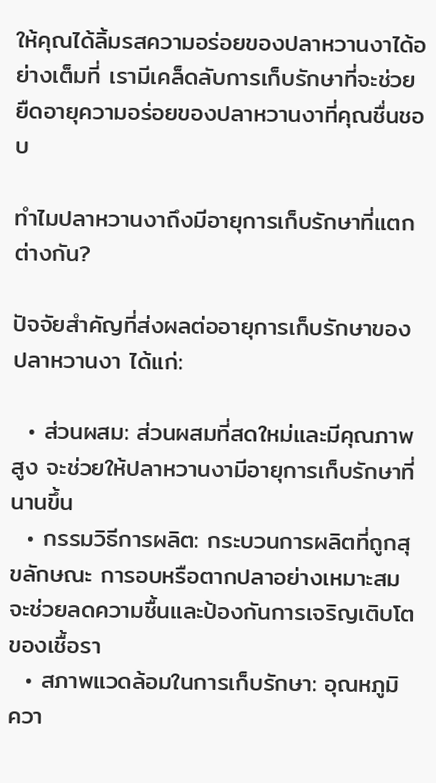ให้คุณได้ลิ้มรสความอร่อยของปลาหวานงาได้อย่างเต็มที่ เรามีเคล็ดลับการเก็บรักษาที่จะช่วยยืดอายุความอร่อยของปลาหวานงาที่คุณชื่นชอบ

ทำไมปลาหวานงาถึงมีอายุการเก็บรักษาที่แตกต่างกัน?

ปัจจัยสำคัญที่ส่งผลต่ออายุการเก็บรักษาของปลาหวานงา ได้แก่:

  • ส่วนผสม: ส่วนผสมที่สดใหม่และมีคุณภาพสูง จะช่วยให้ปลาหวานงามีอายุการเก็บรักษาที่นานขึ้น
  • กรรมวิธีการผลิต: กระบวนการผลิตที่ถูกสุขลักษณะ การอบหรือตากปลาอย่างเหมาะสม จะช่วยลดความชื้นและป้องกันการเจริญเติบโตของเชื้อรา
  • สภาพแวดล้อมในการเก็บรักษา: อุณหภูมิ ควา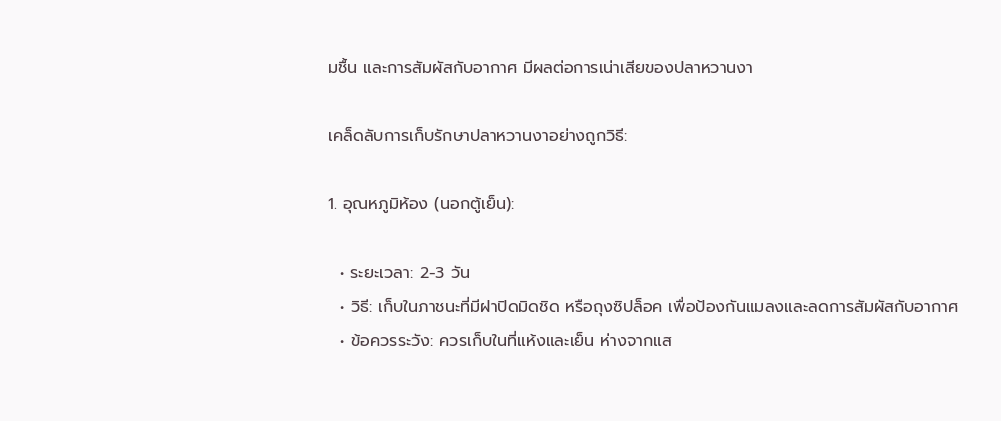มชื้น และการสัมผัสกับอากาศ มีผลต่อการเน่าเสียของปลาหวานงา

เคล็ดลับการเก็บรักษาปลาหวานงาอย่างถูกวิธี:

1. อุณหภูมิห้อง (นอกตู้เย็น):

  • ระยะเวลา: 2-3 วัน
  • วิธี: เก็บในภาชนะที่มีฝาปิดมิดชิด หรือถุงซิปล็อค เพื่อป้องกันแมลงและลดการสัมผัสกับอากาศ
  • ข้อควรระวัง: ควรเก็บในที่แห้งและเย็น ห่างจากแส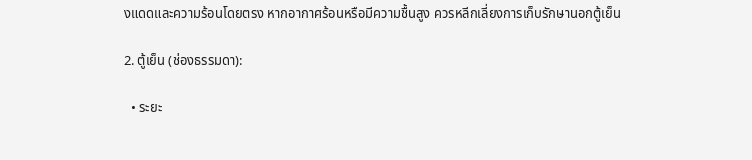งแดดและความร้อนโดยตรง หากอากาศร้อนหรือมีความชื้นสูง ควรหลีกเลี่ยงการเก็บรักษานอกตู้เย็น

2. ตู้เย็น (ช่องธรรมดา):

  • ระยะ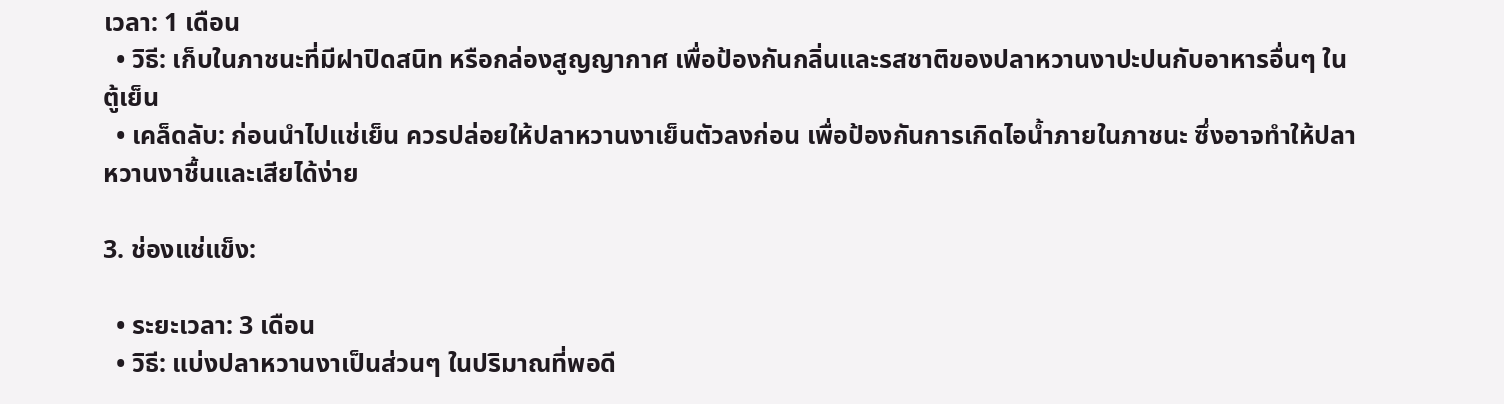เวลา: 1 เดือน
  • วิธี: เก็บในภาชนะที่มีฝาปิดสนิท หรือกล่องสูญญากาศ เพื่อป้องกันกลิ่นและรสชาติของปลาหวานงาปะปนกับอาหารอื่นๆ ในตู้เย็น
  • เคล็ดลับ: ก่อนนำไปแช่เย็น ควรปล่อยให้ปลาหวานงาเย็นตัวลงก่อน เพื่อป้องกันการเกิดไอน้ำภายในภาชนะ ซึ่งอาจทำให้ปลาหวานงาชื้นและเสียได้ง่าย

3. ช่องแช่แข็ง:

  • ระยะเวลา: 3 เดือน
  • วิธี: แบ่งปลาหวานงาเป็นส่วนๆ ในปริมาณที่พอดี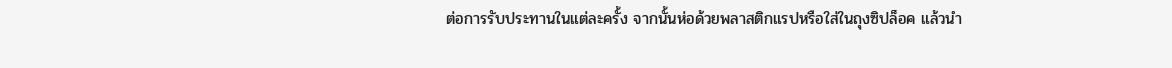ต่อการรับประทานในแต่ละครั้ง จากนั้นห่อด้วยพลาสติกแรปหรือใส่ในถุงซิปล็อค แล้วนำ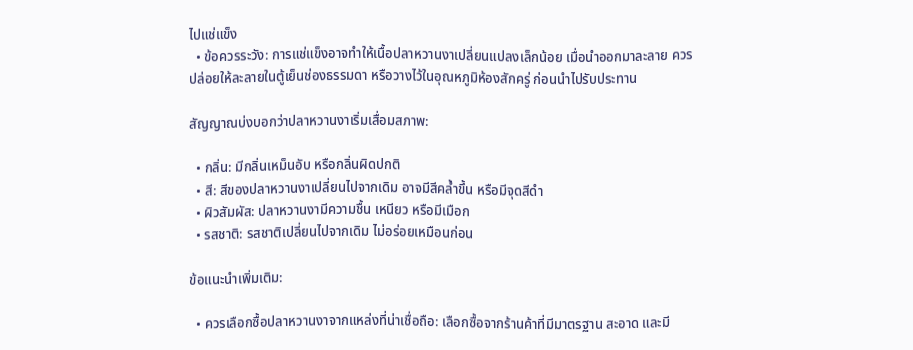ไปแช่แข็ง
  • ข้อควรระวัง: การแช่แข็งอาจทำให้เนื้อปลาหวานงาเปลี่ยนแปลงเล็กน้อย เมื่อนำออกมาละลาย ควรปล่อยให้ละลายในตู้เย็นช่องธรรมดา หรือวางไว้ในอุณหภูมิห้องสักครู่ ก่อนนำไปรับประทาน

สัญญาณบ่งบอกว่าปลาหวานงาเริ่มเสื่อมสภาพ:

  • กลิ่น: มีกลิ่นเหม็นอับ หรือกลิ่นผิดปกติ
  • สี: สีของปลาหวานงาเปลี่ยนไปจากเดิม อาจมีสีคล้ำขึ้น หรือมีจุดสีดำ
  • ผิวสัมผัส: ปลาหวานงามีความชื้น เหนียว หรือมีเมือก
  • รสชาติ: รสชาติเปลี่ยนไปจากเดิม ไม่อร่อยเหมือนก่อน

ข้อแนะนำเพิ่มเติม:

  • ควรเลือกซื้อปลาหวานงาจากแหล่งที่น่าเชื่อถือ: เลือกซื้อจากร้านค้าที่มีมาตรฐาน สะอาด และมี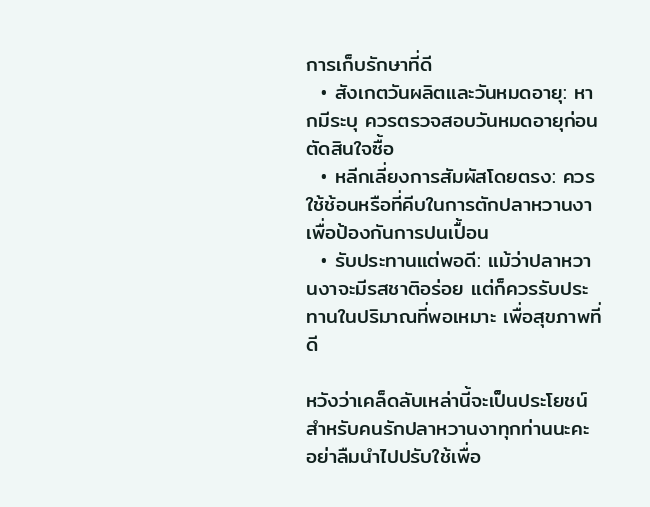การเก็บรักษาที่ดี
  • สังเกตวันผลิตและวันหมดอายุ: หากมีระบุ ควรตรวจสอบวันหมดอายุก่อนตัดสินใจซื้อ
  • หลีกเลี่ยงการสัมผัสโดยตรง: ควรใช้ช้อนหรือที่คีบในการตักปลาหวานงา เพื่อป้องกันการปนเปื้อน
  • รับประทานแต่พอดี: แม้ว่าปลาหวานงาจะมีรสชาติอร่อย แต่ก็ควรรับประทานในปริมาณที่พอเหมาะ เพื่อสุขภาพที่ดี

หวังว่าเคล็ดลับเหล่านี้จะเป็นประโยชน์สำหรับคนรักปลาหวานงาทุกท่านนะคะ อย่าลืมนำไปปรับใช้เพื่อ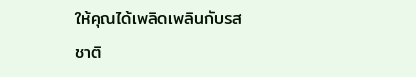ให้คุณได้เพลิดเพลินกับรสชาติ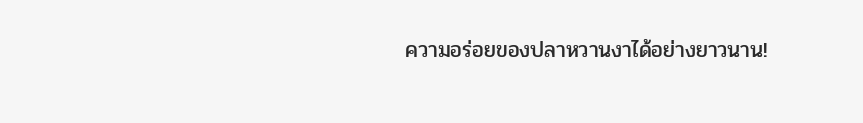ความอร่อยของปลาหวานงาได้อย่างยาวนาน!